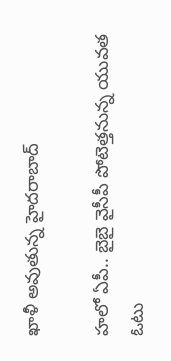ఖాళీ అవుతున్న హైదరాబాద్

హలో ఏపీ.. బైబై వైసీపీ పోటెత్తనున్న యువత ఓటు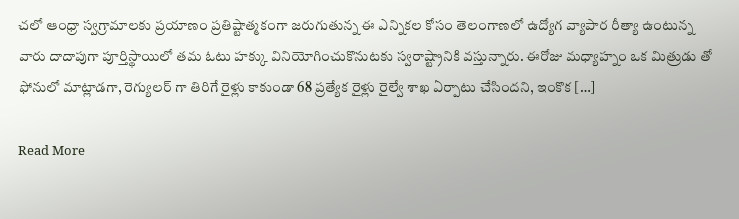చలో ఆంధ్రా స్వగ్రామాలకు ప్రయాణం ప్రతిష్టాత్మకంగా జరుగుతున్న ఈ ఎన్నికల కోసం తెలంగాణలో ఉద్యోగ వ్యాపార రీత్యా ఉంటున్న వారు దాదాపుగా పూర్తిస్థాయిలో తమ ఓటు హక్కు వినియోగించుకొనుటకు స్వరాష్ట్రానికి వస్తున్నారు. ఈరోజు మధ్యాహ్నం ఒక మిత్రుడు తో ఫోనులో మాట్లాడగా, రెగ్యులర్ గా తిరిగే రైళ్లు కాకుండా 68 ప్రత్యేక రైళ్లు రైల్వే శాఖ ఏర్పాటు చేసిందని, ఇంకొక […]

Read More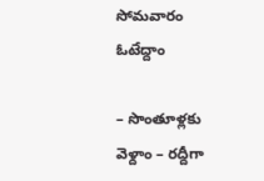సోమవారం ఓటేద్దాం

– సొంతూళ్లకు వెళ్దాం – రద్దీగా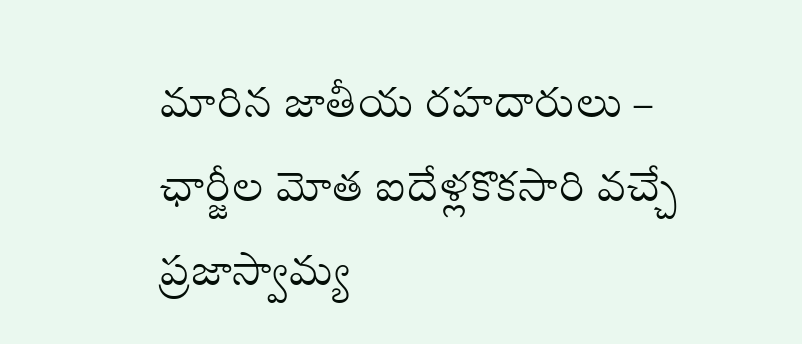మారిన జాతీయ రహదారులు – ఛార్జీల మోత ఐదేళ్లకొకసారి వచ్చే ప్రజాస్వామ్య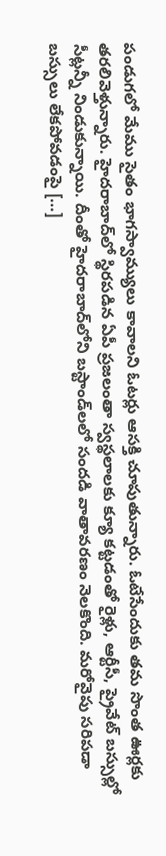పండుగలో మేము సైతం భాగస్వామ్యులు కావాలని ఓటర్లు ఆసక్తి చూపుతున్నారు. ఓటేసేందుకు తమ సొంత ఊర్లకు తరలివెళ్తున్నారు. హైదరాబాద్‌లో స్థిరపడిన ఏపీ ప్రజలంతా స్వస్థలాలకు క్యూ కట్టడంతో రైళ్లు, ఆర్టీసీ, ప్రైవేట్‌ బస్సుల్లో సీట్లన్నీ నిండుకున్నాయి. దీంతో హైదరాబాద్‌లోని బస్టాండ్‌లలో సందడి వాతావరణం నెలకొంది. మరోవైపు సరిపడా బస్సులు లేకపోవడంపై […]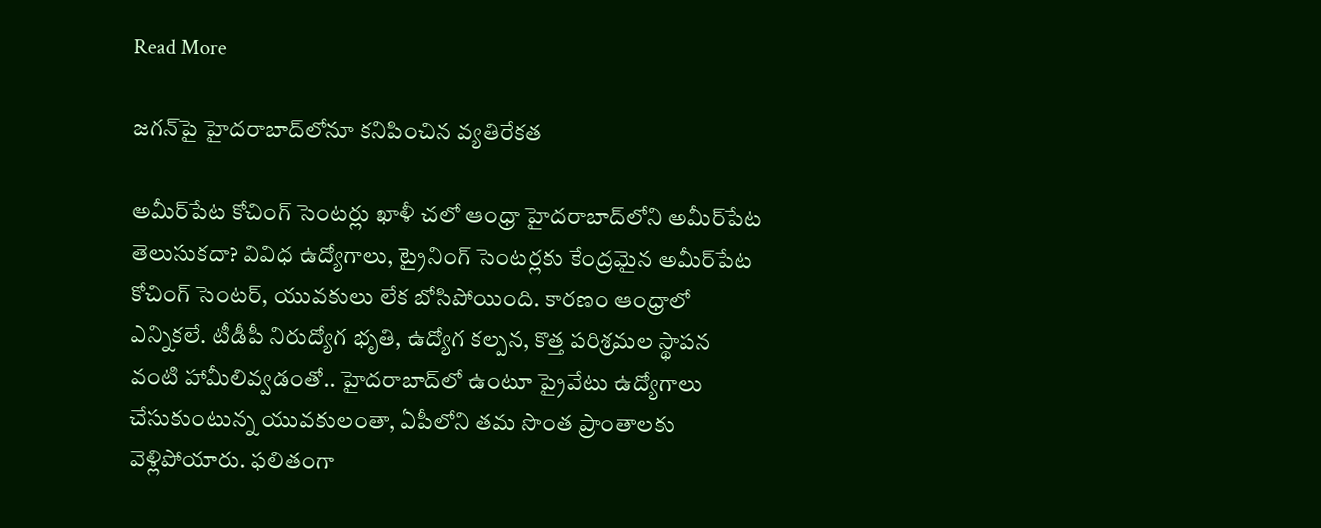Read More

జగన్‌పై హైదరాబాద్‌లోనూ కనిపించిన వ్యతిరేకత

అమీర్‌పేట కోచింగ్ సెంటర్లు ఖాళీ చలో ఆంధ్రా హైదరాబాద్‌లోని అమీర్‌పేట తెలుసుకదా? వివిధ ఉద్యోగాలు, ట్రైనింగ్ సెంటర్లకు కేంద్రమైన అమీర్‌పేట కోచింగ్ సెంటర్, యువకులు లేక బోసిపోయింది. కారణం ఆంధ్రాలో ఎన్నికలే. టీడీపీ నిరుద్యోగ భృతి, ఉద్యోగ కల్పన, కొత్త పరిశ్రమల స్థాపన వంటి హామీలివ్వడంతో.. హైదరాబాద్‌లో ఉంటూ ప్రైవేటు ఉద్యోగాలు చేసుకుంటున్న యువకులంతా, ఏపీలోని తమ సొంత ప్రాంతాలకు వెళ్లిపోయారు. ఫలితంగా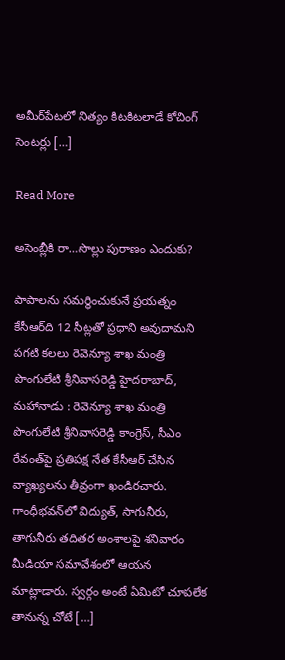అమీర్‌పేటలో నిత్యం కిటకిటలాడే కోచింగ్ సెంటర్లు […]

Read More

అసెంబ్లీకి రా…సొల్లు పురాణం ఎందుకు?

పాపాలను సమర్థించుకునే ప్రయత్నం కేసీఆర్‌ది 12 సీట్లతో ప్రధాని అవుదామని పగటి కలలు రెవెన్యూ శాఖ మంత్రి పొంగులేటి శ్రీనివాసరెడ్డి హైదరాబాద్‌, మహానాడు : రెవెన్యూ శాఖ మంత్రి పొంగులేటి శ్రీనివాసరెడ్డి కాంగ్రెస్‌, సీఎం రేవంత్‌పై ప్రతిపక్ష నేత కేసీఆర్‌ చేసిన వ్యాఖ్యలను తీవ్రంగా ఖండిరచారు. గాంధీభవన్‌లో విద్యుత్‌, సాగునీరు, తాగునీరు తదితర అంశాలపై శనివారం మీడియా సమావేశంలో ఆయన మాట్లాడారు. స్వర్గం అంటే ఏమిటో చూపలేక తానున్న చోటే […]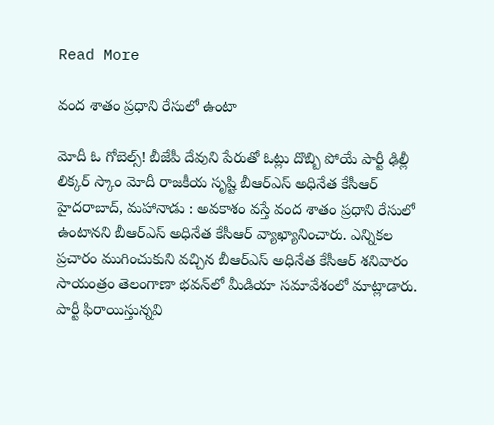Read More

వంద శాతం ప్రధాని రేసులో ఉంటా

మోదీ ఓ గోబెల్స్‌! బీజేపీ దేవుని పేరుతో ఓట్లు దొబ్బి పోయే పార్టీ ఢిల్లీ లిక్కర్‌ స్కాం మోదీ రాజకీయ సృష్టి బీఆర్‌ఎస్‌ అధినేత కేసీఆర్‌ హైదరాబాద్‌, మహానాడు : అవకాశం వస్తే వంద శాతం ప్రధాని రేసులో ఉంటానని బీఆర్‌ఎస్‌ అధినేత కేసీఆర్‌ వ్యాఖ్యానించారు. ఎన్నికల ప్రచారం ముగించుకుని వచ్చిన బీఆర్‌ఎస్‌ అధినేత కేసీఆర్‌ శనివారం సాయంత్రం తెలంగాణా భవన్‌లో మీడియా సమావేశంలో మాట్లాడారు. పార్టీ ఫిరాయిస్తున్నవి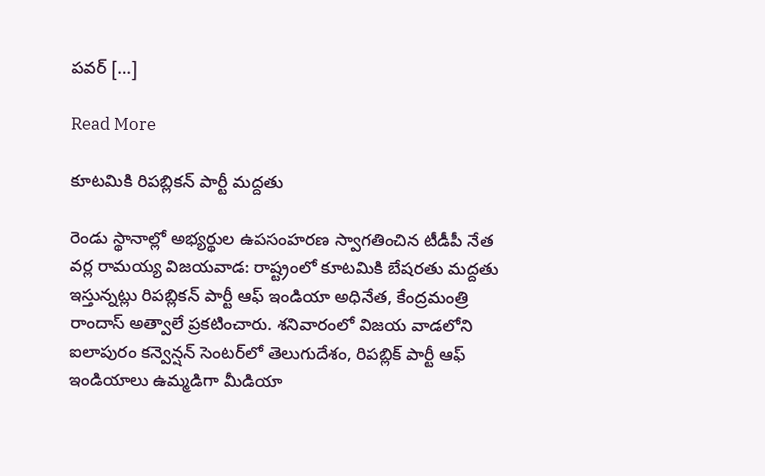పవర్‌ […]

Read More

కూటమికి రిపబ్లికన్‌ పార్టీ మద్దతు

రెండు స్థానాల్లో అభ్యర్థుల ఉపసంహరణ స్వాగతించిన టీడీపీ నేత వర్ల రామయ్య విజయవాడ: రాష్ట్రంలో కూటమికి బేషరతు మద్దతు ఇస్తున్నట్లు రిపబ్లికన్‌ పార్టీ ఆఫ్‌ ఇండియా అధినేత, కేంద్రమంత్రి రాందాస్‌ అత్వాలే ప్రకటించారు. శనివారంలో విజయ వాడలోని ఐలాపురం కన్వెన్షన్‌ సెంటర్‌లో తెలుగుదేశం, రిపబ్లిక్‌ పార్టీ ఆఫ్‌ ఇండియాలు ఉమ్మడిగా మీడియా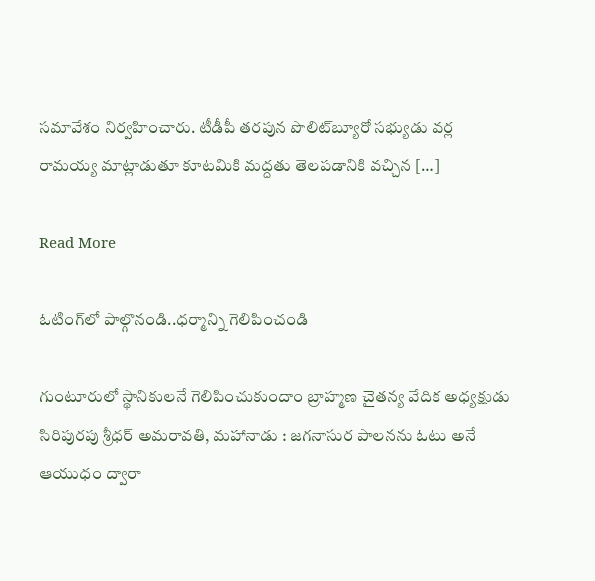సమావేశం నిర్వహించారు. టీడీపీ తరపున పొలిట్‌బ్యూరో సభ్యుడు వర్ల రామయ్య మాట్లాడుతూ కూటమికి మద్దతు తెలపడానికి వచ్చిన […]

Read More

ఓటింగ్‌లో పాల్గొనండి..ధర్మాన్ని గెలిపించండి

గుంటూరులో స్థానికులనే గెలిపించుకుందాం బ్రాహ్మణ చైతన్య వేదిక అధ్యక్షుడు సిరిపురపు శ్రీధర్‌ అమరావతి, మహానాడు : జగనాసుర పాలనను ఓటు అనే ఆయుధం ద్వారా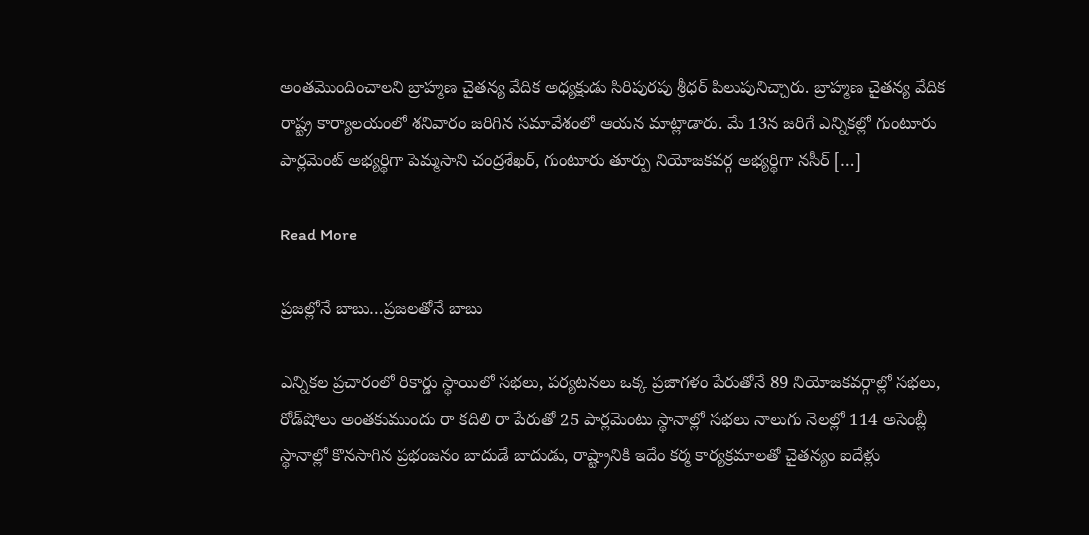అంతమొందించాలని బ్రాహ్మణ చైతన్య వేదిక అధ్యక్షుడు సిరిపురపు శ్రీధర్‌ పిలుపునిచ్చారు. బ్రాహ్మణ చైతన్య వేదిక రాష్ట్ర కార్యాలయంలో శనివారం జరిగిన సమావేశంలో ఆయన మాట్లాడారు. మే 13న జరిగే ఎన్నికల్లో గుంటూరు పార్లమెంట్‌ అభ్యర్థిగా పెమ్మసాని చంద్రశేఖర్‌, గుంటూరు తూర్పు నియోజకవర్గ అభ్యర్థిగా నసీర్‌ […]

Read More

ప్రజల్లోనే బాబు…ప్రజలతోనే బాబు

ఎన్నికల ప్రచారంలో రికార్డు స్థాయిలో సభలు, పర్యటనలు ఒక్క ప్రజాగళం పేరుతోనే 89 నియోజకవర్గాల్లో సభలు, రోడ్‌షోలు అంతకుముందు రా కదిలి రా పేరుతో 25 పార్లమెంటు స్థానాల్లో సభలు నాలుగు నెలల్లో 114 అసెంబ్లీ స్థానాల్లో కొనసాగిన ప్రభంజనం బాదుడే బాదుడు, రాష్ట్రానికి ఇదేం కర్మ కార్యక్రమాలతో చైతన్యం ఐదేళ్లు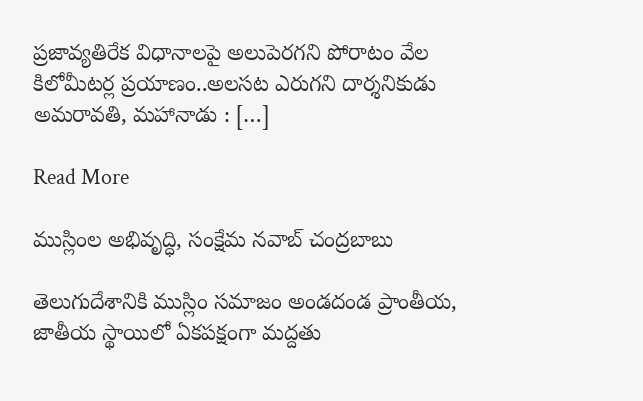ప్రజావ్యతిరేక విధానాలపై అలుపెరగని పోరాటం వేల కిలోమీటర్ల ప్రయాణం..అలసట ఎరుగని దార్శనికుడు   అమరావతి, మహానాడు : […]

Read More

ముస్లింల అభివృద్ధి, సంక్షేమ నవాబ్‌ చంద్రబాబు

తెలుగుదేశానికి ముస్లిం సమాజం అండదండ ప్రాంతీయ, జాతీయ స్థాయిలో ఏకపక్షంగా మద్దతు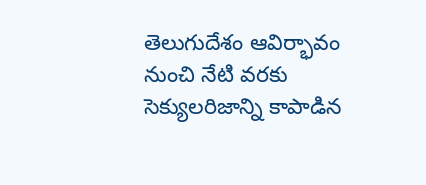తెలుగుదేశం ఆవిర్భావం నుంచి నేటి వరకు సెక్యులరిజాన్ని కాపాడిన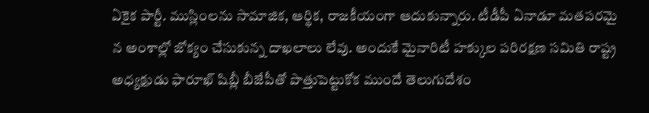ఏకైక పార్టీ. ముస్లింలను సామాజిక, ఆర్థిక, రాజకీయంగా ఆదుకున్నారు. టీడీపీ ఏనాడూ మతపరమై న అంశాల్లో జోక్యం చేసుకున్న దాఖలాలు లేవు. అందుకే మైనారిటీ హక్కుల పరిరక్షణ సమితి రాష్ట్ర అధ్యక్షుడు ఫారూఖ్‌ షిబ్లీ బీజేపీతో పొత్తుపెట్టుకోక ముందే తెలుగుదేశం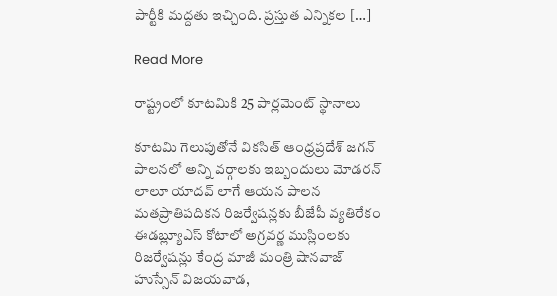పార్టీకి మద్దతు ఇచ్చింది. ప్రస్తుత ఎన్నికల […]

Read More

రాష్ట్రంలో కూటమికి 25 పార్లమెంట్‌ స్థానాలు

కూటమి గెలుపుతోనే వికసిత్‌ ఆంధ్రప్రదేశ్‌ జగన్‌ పాలనలో అన్ని వర్గాలకు ఇబ్బందులు మోడరన్‌ లాలూ యాదవ్‌ లాగే ఆయన పాలన మతప్రాతిపదికన రిజర్వేషన్లకు బీజేపీ వ్యతిరేకం ఈడబ్ల్యూఎస్‌ కోటాలో అగ్రవర్ణ ముస్లింలకు రిజర్వేషన్లు కేంద్ర మాజీ మంత్రి షానవాజ్‌ హుస్సేన్‌ విజయవాడ,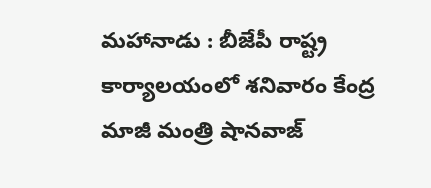మహానాడు : బీజేపీ రాష్ట్ర కార్యాలయంలో శనివారం కేంద్ర మాజీ మంత్రి షానవాజ్‌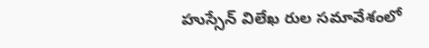హుస్సేన్‌ విలేఖ రుల సమావేశంలో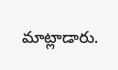మాట్లాడారు.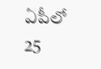ఏపీలో 25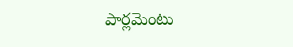పార్లమెంటు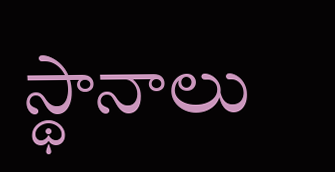స్థానాలు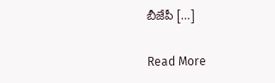బీజేపీ […]

Read More